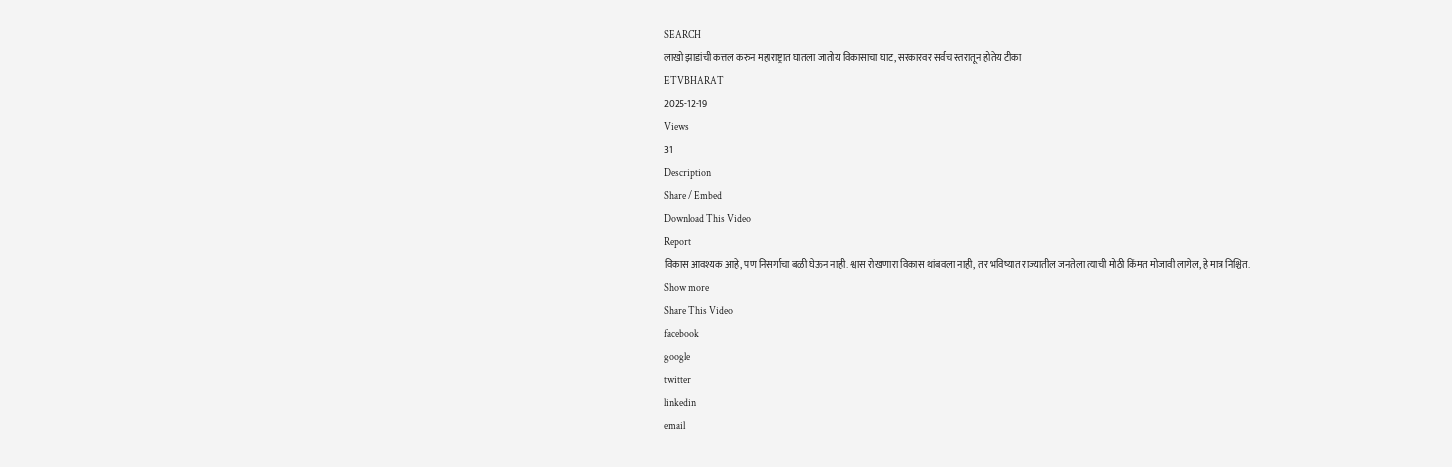SEARCH
लाखो झाडांची कत्तल करुन महाराष्ट्रात घातला जातोय विकासाचा घाट, सरकारवर सर्वच स्तरातून होतेय टीका
ETVBHARAT
2025-12-19
Views
31
Description
Share / Embed
Download This Video
Report
विकास आवश्यक आहे, पण निसर्गाचा बळी घेऊन नाही. श्वास रोखणारा विकास थांबवला नाही, तर भविष्यात राज्यातील जनतेला त्याची मोठी किंमत मोजावी लागेल, हे मात्र निश्चित.
Show more
Share This Video
facebook
google
twitter
linkedin
email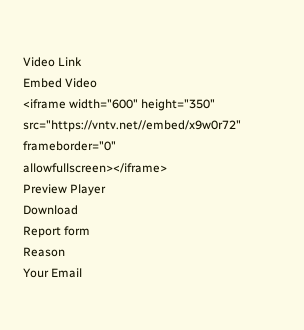Video Link
Embed Video
<iframe width="600" height="350" src="https://vntv.net//embed/x9w0r72" frameborder="0" allowfullscreen></iframe>
Preview Player
Download
Report form
Reason
Your Email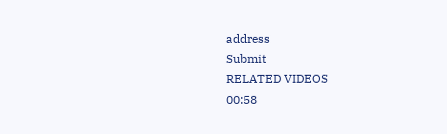address
Submit
RELATED VIDEOS
00:58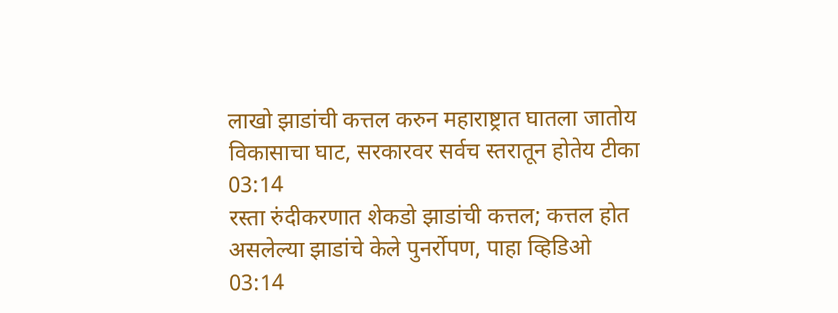लाखो झाडांची कत्तल करुन महाराष्ट्रात घातला जातोय विकासाचा घाट, सरकारवर सर्वच स्तरातून होतेय टीका
03:14
रस्ता रुंदीकरणात शेकडो झाडांची कत्तल; कत्तल होत असलेल्या झाडांचे केले पुनर्रोपण, पाहा व्हिडिओ
03:14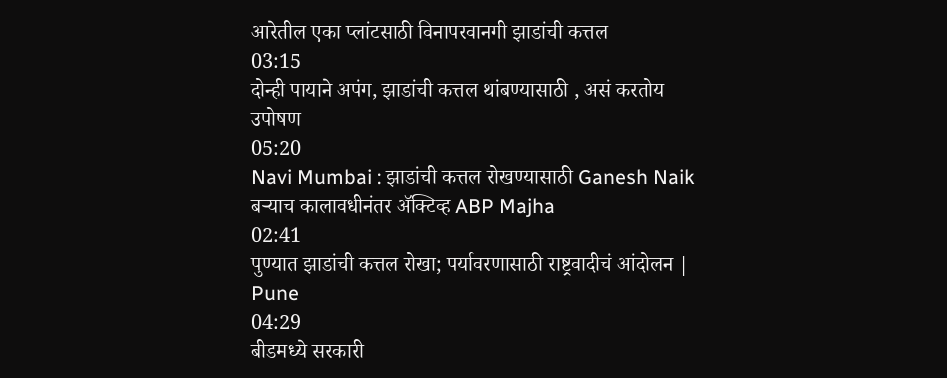आरेतील एका प्लांटसाठी विनापरवानगी झाडांची कत्तल
03:15
दोन्ही पायाने अपंग, झाडांची कत्तल थांबण्यासाठी , असं करतोय उपोषण
05:20
Navi Mumbai : झाडांची कत्तल रोखण्यासाठी Ganesh Naik बऱ्याच कालावधीनंतर ॲक्टिव्ह ABP Majha
02:41
पुण्यात झाडांची कत्तल रोखा; पर्यावरणासाठी राष्ट्रवादीचं आंदोलन | Pune
04:29
बीडमध्ये सरकारी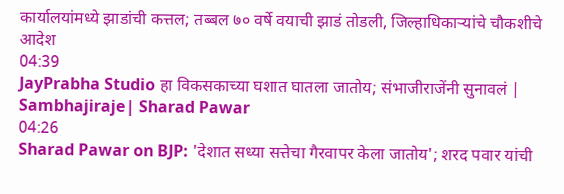कार्यालयांमध्ये झाडांची कत्तल; तब्बल ७० वर्षे वयाची झाडं तोडली, जिल्हाधिकाऱ्यांचे चौकशीचे आदेश
04:39
JayPrabha Studio हा विकसकाच्या घशात घातला जातोय; संभाजीराजेंनी सुनावलं | Sambhajiraje| Sharad Pawar
04:26
Sharad Pawar on BJP: 'देशात सध्या सत्तेचा गैरवापर केला जातोय'; शरद पवार यांची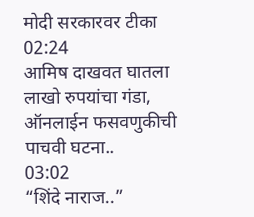मोदी सरकारवर टीका
02:24
आमिष दाखवत घातला लाखो रुपयांचा गंडा, ऑनलाईन फसवणुकीची पाचवी घटना..
03:02
“शिंदे नाराज..”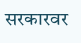सरकारवर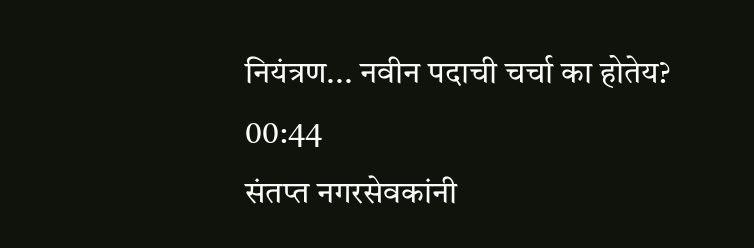नियंत्रण... नवीन पदाची चर्चा का होतेय?
00:44
संतप्त नगरसेवकांनी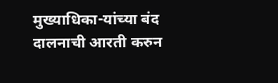मुख्याधिका-यांच्या बंद दालनाची आरती करुन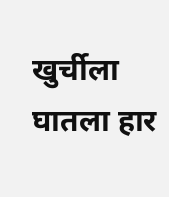खुर्चीला घातला हार